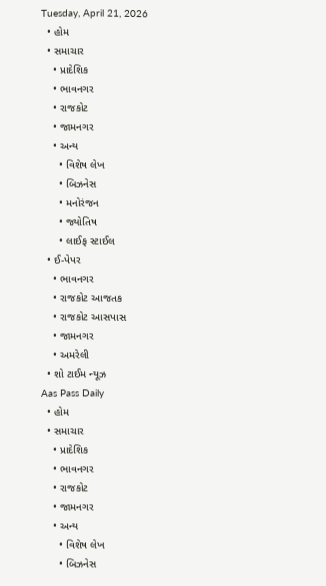Tuesday, April 21, 2026
  • હોમ
  • સમાચાર
    • પ્રાદેશિક
    • ભાવનગર
    • રાજકોટ
    • જામનગર
    • અન્ય
      • વિશેષ લેખ
      • બિઝનેસ
      • મનોરંજન
      • જ્યોતિષ
      • લાઈફ સ્ટાઈલ
  • ઈ-પેપર
    • ભાવનગર
    • રાજકોટ આજતક
    • રાજકોટ આસપાસ
    • જામનગર
    • અમરેલી
  • શો ટાઈમ ન્યૂઝ
Aas Pass Daily
  • હોમ
  • સમાચાર
    • પ્રાદેશિક
    • ભાવનગર
    • રાજકોટ
    • જામનગર
    • અન્ય
      • વિશેષ લેખ
      • બિઝનેસ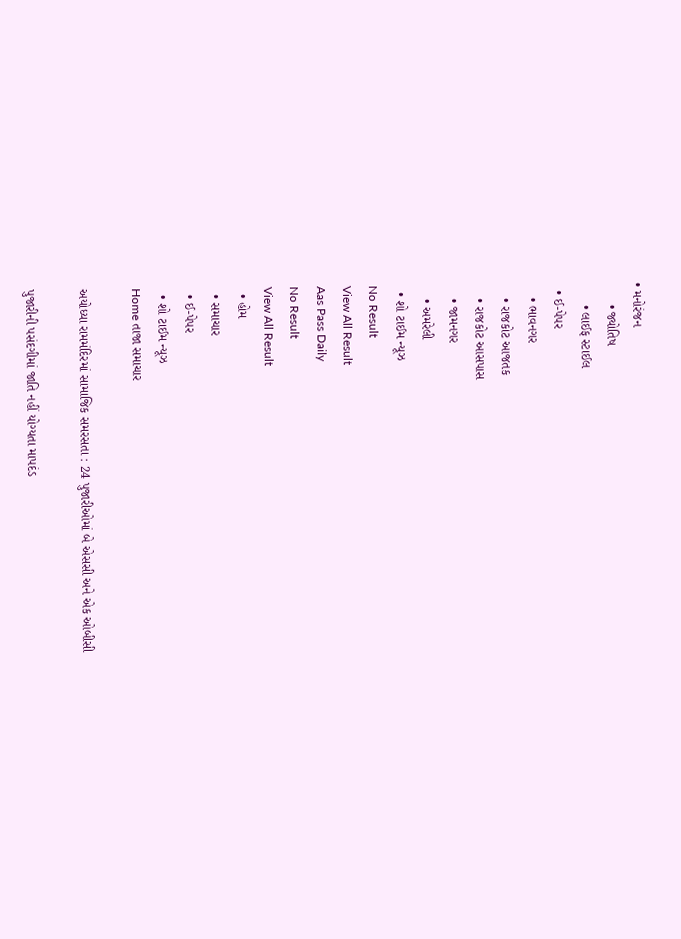• મનોરંજન
      • જ્યોતિષ
      • લાઈફ સ્ટાઈલ
  • ઈ-પેપર
    • ભાવનગર
    • રાજકોટ આજતક
    • રાજકોટ આસપાસ
    • જામનગર
    • અમરેલી
  • શો ટાઈમ ન્યૂઝ
No Result
View All Result
Aas Pass Daily
No Result
View All Result
  • હોમ
  • સમાચાર
  • ઈ-પેપર
  • શો ટાઈમ ન્યૂઝ
Home તાજા સમાચાર

અયોધ્યા રામમંદિરમાં સામાજિક સમરસતા : 24 પુજારીઓમાં બે એસસી અને એક ઓબીસી

પુજારીની પસંદગીમાં જાતિ નહીં યોગ્યતા માપદંડ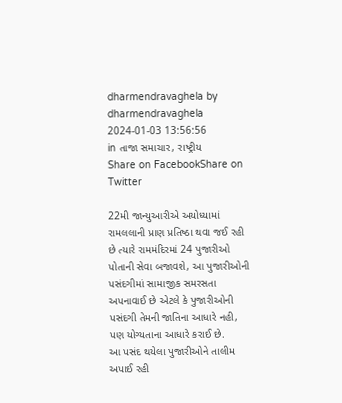dharmendravaghela by dharmendravaghela
2024-01-03 13:56:56
in તાજા સમાચાર, રાષ્ટ્રીય
Share on FacebookShare on Twitter

22મી જાન્યુઆરીએ અયોધ્યામાં રામલલાની પ્રાણ પ્રતિષ્ઠા થવા જઈ રહી છે ત્યારે રામમંદિરમાં 24 પુજારીઓ પોતાની સેવા બજાવશે, આ પુજારીઓની પસંદગીમાં સામાજીક સમરસતા અપનાવાઈ છે એટલે કે પુજારીઓની પસંદગી તેમની જાતિના આધારે નહી, પણ યોગ્યતાના આધારે કરાઈ છે.
આ પસંદ થયેલા પુજારીઓને તાલીમ અપાઈ રહી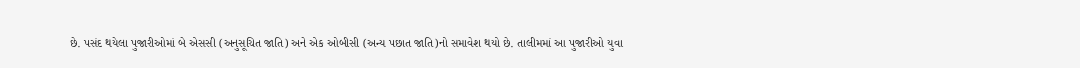છે. પસંદ થયેલા પુજારીઓમાં બે એસસી (અનુસૂચિત જાતિ) અને એક ઓબીસી (અન્ય પછાત જાતિ)નો સમાવેશ થયો છે. તાલીમમાં આ પુજારીઓ યુવા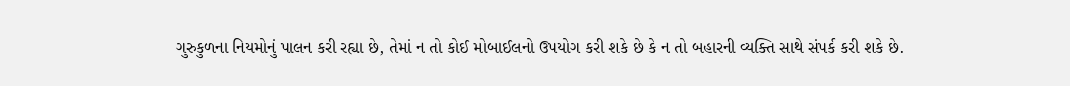ગુરુકુળના નિયમોનું પાલન કરી રહ્યા છે, તેમાં ન તો કોઈ મોબાઈલનો ઉપયોગ કરી શકે છે કે ન તો બહારની વ્યક્તિ સાથે સંપર્ક કરી શકે છે.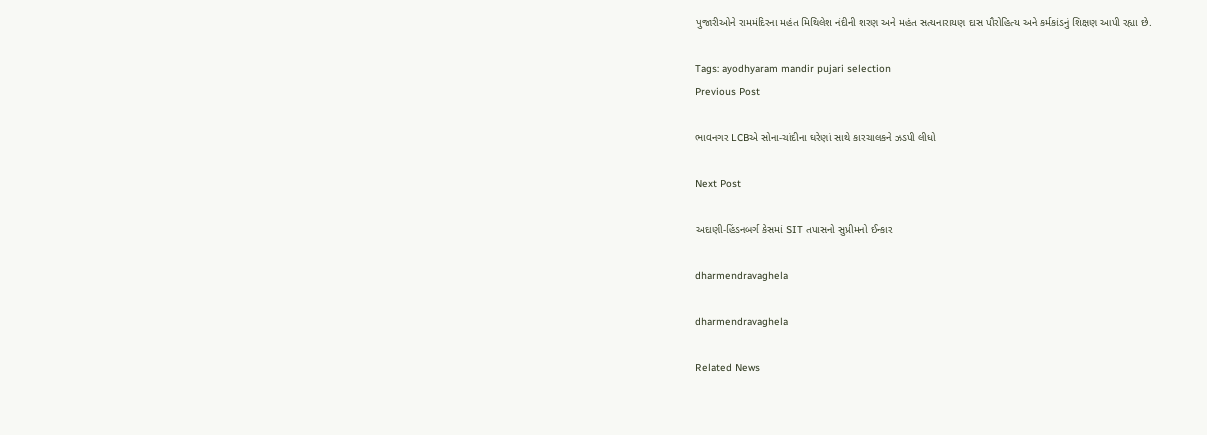પુજારીઓને રામમંદિરના મહંત મિથિલેશ નંદીની શરણ અને મહંત સત્યનારાયણ દાસ પૌરોહિત્ય અને કર્મકાંડનું શિક્ષણ આપી રહ્યા છે.

Tags: ayodhyaram mandir pujari selection
Previous Post

ભાવનગર LCBએ સોના-ચાંદીના ઘરેણાં સાથે કારચાલકને ઝડપી લીધો

Next Post

અદાણી-હિંડનબર્ગ કેસમાં SIT તપાસનો સુપ્રીમનો ઈન્કાર

dharmendravaghela

dharmendravaghela

Related News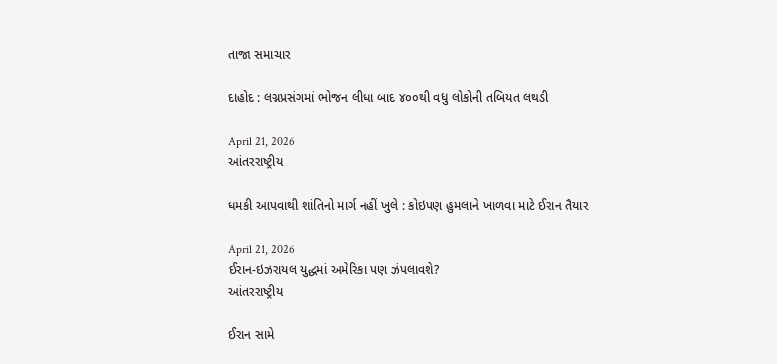તાજા સમાચાર

દાહોદ : લગ્નપ્રસંગમાં ભોજન લીધા બાદ ૪૦૦થી વધુ લોકોની તબિયત લથડી

April 21, 2026
આંતરરાષ્ટ્રીય

ધમકી આપવાથી શાંતિનો માર્ગ નહીં ખુલે : કોઇપણ હુમલાને ખાળવા માટે ઈરાન તૈયાર

April 21, 2026
ઈરાન-ઇઝરાયલ યુદ્ધમાં અમેરિકા પણ ઝંપલાવશે?
આંતરરાષ્ટ્રીય

ઈરાન સામે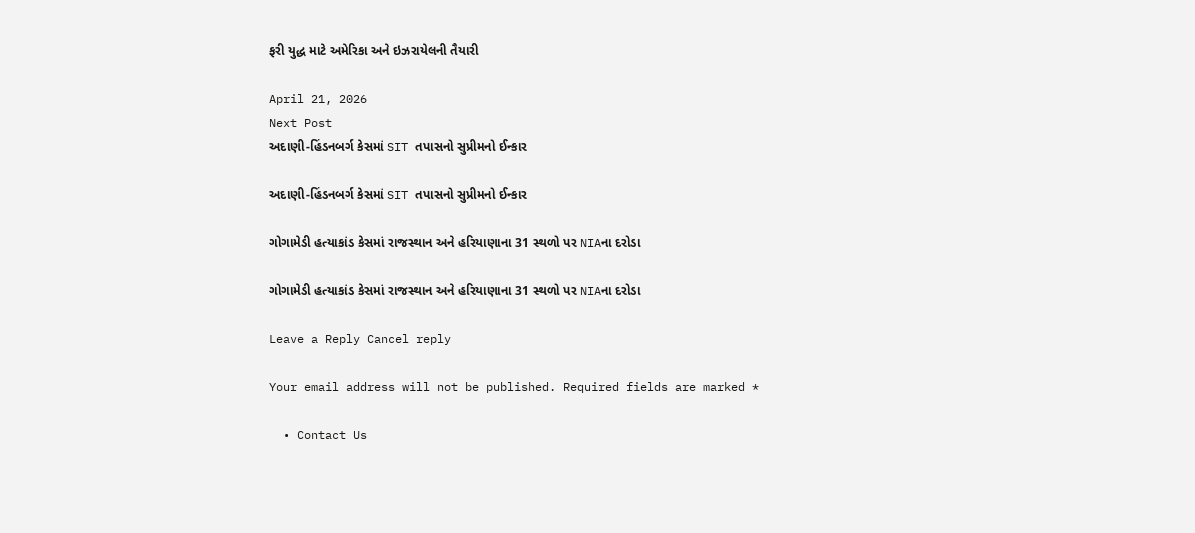ફરી યુદ્ધ માટે અમેરિકા અને ઇઝરાયેલની તૈયારી

April 21, 2026
Next Post
અદાણી-હિંડનબર્ગ કેસમાં SIT તપાસનો સુપ્રીમનો ઈન્કાર

અદાણી-હિંડનબર્ગ કેસમાં SIT તપાસનો સુપ્રીમનો ઈન્કાર

ગોગામેડી હત્યાકાંડ કેસમાં રાજસ્થાન અને હરિયાણાના 31 સ્થળો પર NIAના દરોડા

ગોગામેડી હત્યાકાંડ કેસમાં રાજસ્થાન અને હરિયાણાના 31 સ્થળો પર NIAના દરોડા

Leave a Reply Cancel reply

Your email address will not be published. Required fields are marked *

  • Contact Us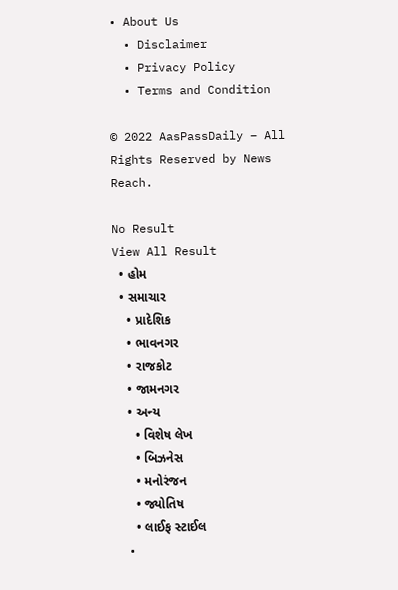• About Us
  • Disclaimer
  • Privacy Policy
  • Terms and Condition

© 2022 AasPassDaily – All Rights Reserved by News Reach.

No Result
View All Result
  • હોમ
  • સમાચાર
    • પ્રાદેશિક
    • ભાવનગર
    • રાજકોટ
    • જામનગર
    • અન્ય
      • વિશેષ લેખ
      • બિઝનેસ
      • મનોરંજન
      • જ્યોતિષ
      • લાઈફ સ્ટાઈલ
  •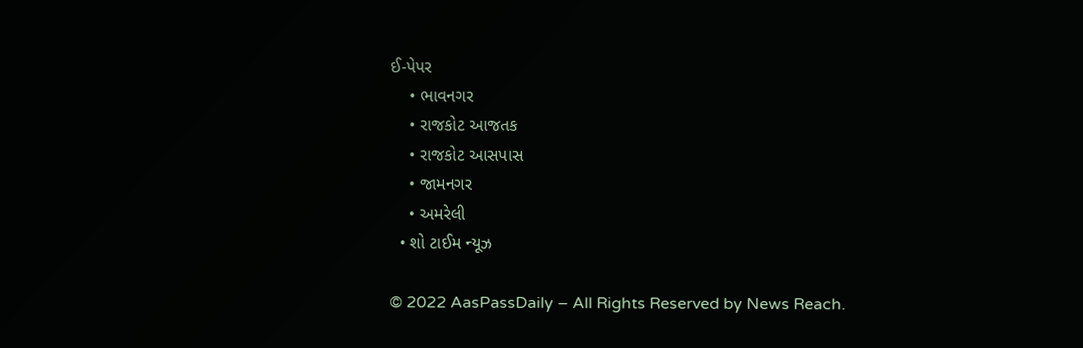ઈ-પેપર
    • ભાવનગર
    • રાજકોટ આજતક
    • રાજકોટ આસપાસ
    • જામનગર
    • અમરેલી
  • શો ટાઈમ ન્યૂઝ

© 2022 AasPassDaily – All Rights Reserved by News Reach.